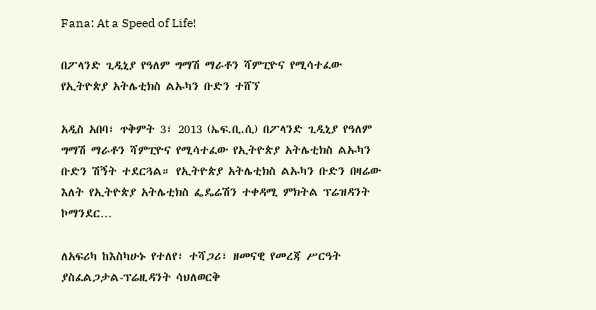Fana: At a Speed of Life!

በፖላንድ ጊዲኒያ የዓለም ግማሽ ማራቶን ሻምፒዮና የሚሳተፈው የኢትዮጵያ አትሌቲክስ ልኡካን ቡድን ተሸኘ

አዲስ አበባ፣ ጥቅምት 3፣ 2013 (ኤፍ.ቢ.ሲ) በፖላንድ ጊዲኒያ የዓለም ግማሽ ማራቶን ሻምፒዮና የሚሳተፈው የኢትዮጵያ አትሌቲክስ ልኡካን ቡድን ሽኝት ተደርጓል። የኢትዮጵያ አትሌቲክስ ልኡካን ቡድን በዛሬው እለት የኢትዮጵያ አትሌቲክስ ፌዴሬሽን ተቀዳሚ ምክትል ፕሬዝዳንት ኮማንደር…

ለአፍሪካ ከእስካሁኑ የተለየ፣ ተሻጋሪ፣ ዘመናዊ የመረጃ ሥርዓት ያስፈልጋታል-ፕሬዚዳንት ሳህለወርቅ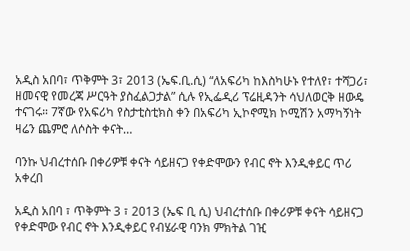አዲስ አበባ፣ ጥቅምት 3፣ 2013 (ኤፍ.ቢ.ሲ) “ለአፍሪካ ከእስካሁኑ የተለየ፣ ተሻጋሪ፣ ዘመናዊ የመረጃ ሥርዓት ያስፈልጋታል” ሲሉ የኢፌዲሪ ፕሬዚዳንት ሳህለወርቅ ዘውዴ ተናገሩ። 7ኛው የአፍሪካ የስታቲስቲክስ ቀን በአፍሪካ ኢኮኖሚክ ኮሚሽን አማካኝነት ዛሬን ጨምሮ ለሶስት ቀናት…

ባንኩ ህብረተሰቡ በቀሪዎቹ ቀናት ሳይዘናጋ የቀድሞውን የብር ኖት እንዲቀይር ጥሪ አቀረበ

አዲስ አበባ ፣ ጥቅምት 3 ፣ 2013 (ኤፍ ቢ ሲ) ህብረተሰቡ በቀሪዎቹ ቀናት ሳይዘናጋ የቀድሞው የብር ኖት እንዲቀይር የብሄራዊ ባንክ ምክትል ገዢ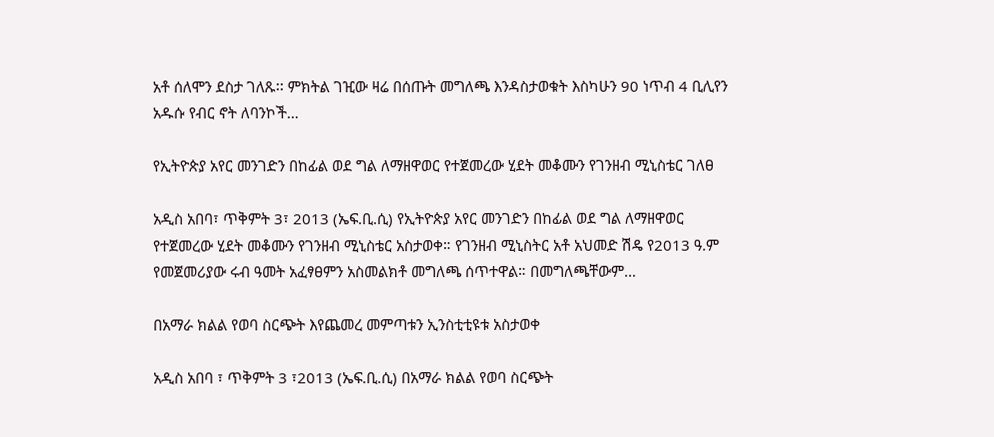አቶ ሰለሞን ደስታ ገለጹ፡፡ ምክትል ገዢው ዛሬ በሰጡት መግለጫ እንዳስታወቁት እስካሁን 90 ነጥብ 4 ቢሊየን አዱሱ የብር ኖት ለባንኮች…

የኢትዮጵያ አየር መንገድን በከፊል ወደ ግል ለማዘዋወር የተጀመረው ሂደት መቆሙን የገንዘብ ሚኒስቴር ገለፀ

አዲስ አበባ፣ ጥቅምት 3፣ 2013 (ኤፍ.ቢ.ሲ) የኢትዮጵያ አየር መንገድን በከፊል ወደ ግል ለማዘዋወር የተጀመረው ሂደት መቆሙን የገንዘብ ሚኒስቴር አስታወቀ። የገንዘብ ሚኒስትር አቶ አህመድ ሽዴ የ2013 ዓ.ም የመጀመሪያው ሩብ ዓመት አፈፃፀምን አስመልክቶ መግለጫ ሰጥተዋል። በመግለጫቸውም…

በአማራ ክልል የወባ ስርጭት እየጨመረ መምጣቱን ኢንስቲቲዩቱ አስታወቀ

አዲስ አበባ ፣ ጥቅምት 3 ፣2013 (ኤፍ.ቢ.ሲ) በአማራ ክልል የወባ ስርጭት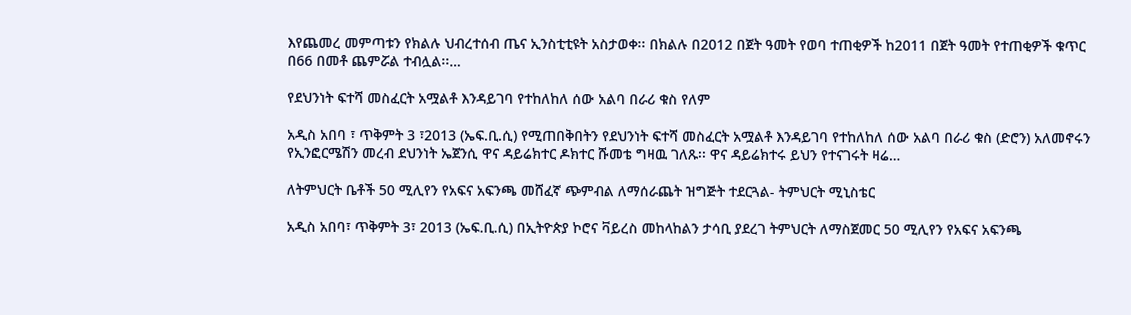እየጨመረ መምጣቱን የክልሉ ህብረተሰብ ጤና ኢንስቲቲዩት አስታወቀ፡፡ በክልሉ በ2012 በጀት ዓመት የወባ ተጠቂዎች ከ2011 በጀት ዓመት የተጠቂዎች ቁጥር በ66 በመቶ ጨምሯል ተብሏል፡፡…

የደህንነት ፍተሻ መስፈርት አሟልቶ እንዳይገባ የተከለከለ ሰው አልባ በራሪ ቁስ የለም

አዲስ አበባ ፣ ጥቅምት 3 ፣2013 (ኤፍ.ቢ.ሲ) የሚጠበቅበትን የደህንነት ፍተሻ መስፈርት አሟልቶ እንዳይገባ የተከለከለ ሰው አልባ በራሪ ቁስ (ድሮን) አለመኖሩን የኢንፎርሜሽን መረብ ደህንነት ኤጀንሲ ዋና ዳይሬክተር ዶክተር ሹመቴ ግዛዉ ገለጹ፡፡ ዋና ዳይሬክተሩ ይህን የተናገሩት ዛሬ…

ለትምህርት ቤቶች 50 ሚሊየን የአፍና አፍንጫ መሸፈኛ ጭምብል ለማሰራጨት ዝግጅት ተደርጓል- ትምህርት ሚኒስቴር

አዲስ አበባ፣ ጥቅምት 3፣ 2013 (ኤፍ.ቢ.ሲ) በኢትዮጵያ ኮሮና ቫይረስ መከላከልን ታሳቢ ያደረገ ትምህርት ለማስጀመር 50 ሚሊየን የአፍና አፍንጫ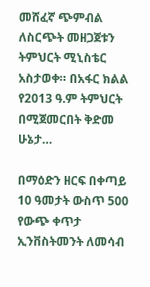መሸፈኛ ጭምብል ለስርጭት መዘጋጀቱን ትምህርት ሚኒስቴር አስታወቀ። በአፋር ክልል የ2013 ዓ.ም ትምህርት በሚጀመርበት ቅድመ ሁኔታ…

በማዕድን ዘርፍ በቀጣይ 10 ዓመታት ውስጥ 500 የውጭ ቀጥታ ኢንቨስትመንት ለመሳብ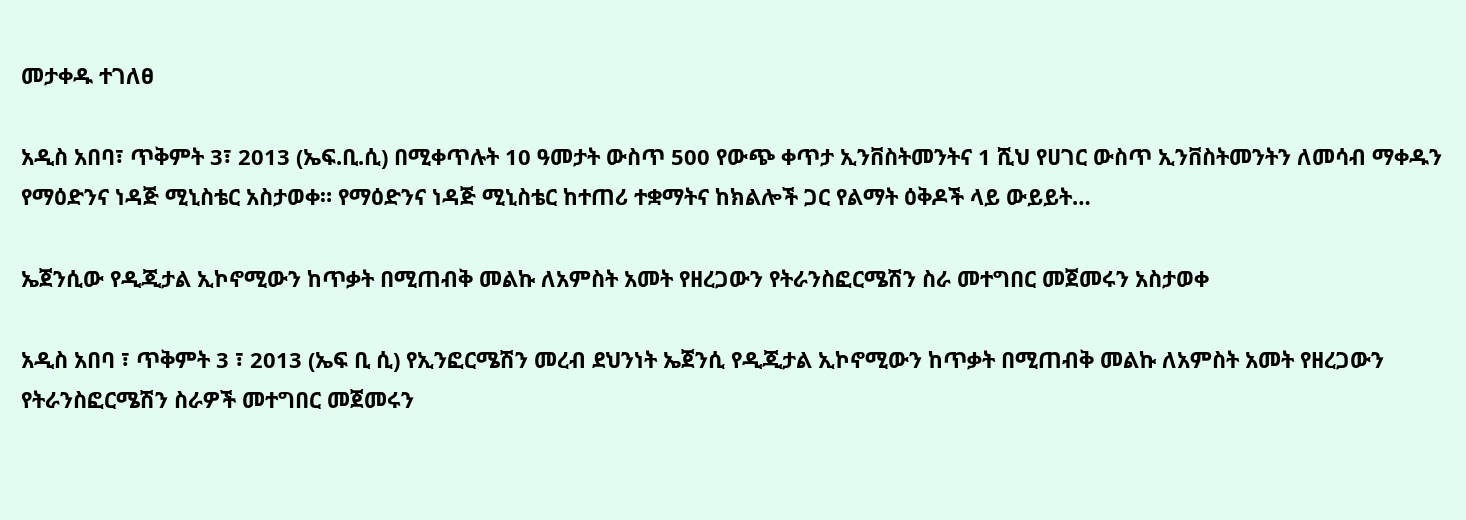መታቀዱ ተገለፀ

አዲስ አበባ፣ ጥቅምት 3፣ 2013 (ኤፍ.ቢ.ሲ) በሚቀጥሉት 10 ዓመታት ውስጥ 500 የውጭ ቀጥታ ኢንቨስትመንትና 1 ሺህ የሀገር ውስጥ ኢንቨስትመንትን ለመሳብ ማቀዱን የማዕድንና ነዳጅ ሚኒስቴር አስታወቀ። የማዕድንና ነዳጅ ሚኒስቴር ከተጠሪ ተቋማትና ከክልሎች ጋር የልማት ዕቅዶች ላይ ውይይት…

ኤጀንሲው የዲጂታል ኢኮኖሚውን ከጥቃት በሚጠብቅ መልኩ ለአምስት አመት የዘረጋውን የትራንስፎርሜሽን ስራ መተግበር መጀመሩን አስታወቀ

አዲስ አበባ ፣ ጥቅምት 3 ፣ 2013 (ኤፍ ቢ ሲ) የኢንፎርሜሽን መረብ ደህንነት ኤጀንሲ የዲጂታል ኢኮኖሚውን ከጥቃት በሚጠብቅ መልኩ ለአምስት አመት የዘረጋውን የትራንስፎርሜሽን ስራዎች መተግበር መጀመሩን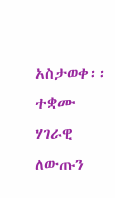አስታወቀ፡፡ ተቋሙ ሃገራዊ ለውጡን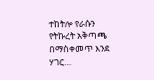ተከትሎ የራሱን የትኩረት አቅጣጫ በማስቀመጥ እንደ ሃገር…